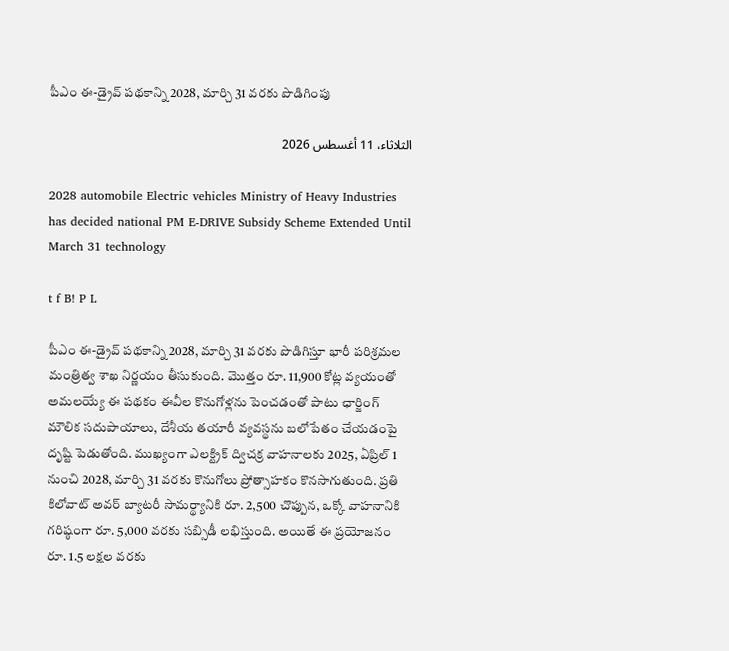పీఎం ఈ-డ్రైవ్ పథకాన్ని 2028, మార్చి 31 వరకు పొడిగింపు

الثلاثاء، 11 أغسطس 2026

2028 automobile Electric vehicles Ministry of Heavy Industries has decided national PM E-DRIVE Subsidy Scheme Extended Until March 31 technology

t f B! P L

పీఎం ఈ-డ్రైవ్ పథకాన్ని 2028, మార్చి 31 వరకు పొడిగిస్తూ భారీ పరిశ్రమల మంత్రిత్వ శాఖ నిర్ణయం తీసుకుంది. మొత్తం రూ. 11,900 కోట్ల వ్యయంతో అమలయ్యే ఈ పథకం ఈవీల కొనుగోళ్లను పెంచడంతో పాటు ఛార్జింగ్ మౌలిక సదుపాయాలు, దేశీయ తయారీ వ్యవస్థను బలోపేతం చేయడంపై దృష్టి పెడుతోంది. ముఖ్యంగా ఎలక్ట్రిక్ ద్విచక్ర వాహనాలకు 2025, ఏప్రిల్ 1 నుంచి 2028, మార్చి 31 వరకు కొనుగోలు ప్రోత్సాహకం కొనసాగుతుంది. ప్రతి కిలోవాట్ అవర్ బ్యాటరీ సామర్థ్యానికి రూ. 2,500 చొప్పున, ఒక్కో వాహనానికి గరిష్ఠంగా రూ. 5,000 వరకు సబ్సిడీ లభిస్తుంది. అయితే ఈ ప్రయోజనం రూ. 1.5 లక్షల వరకు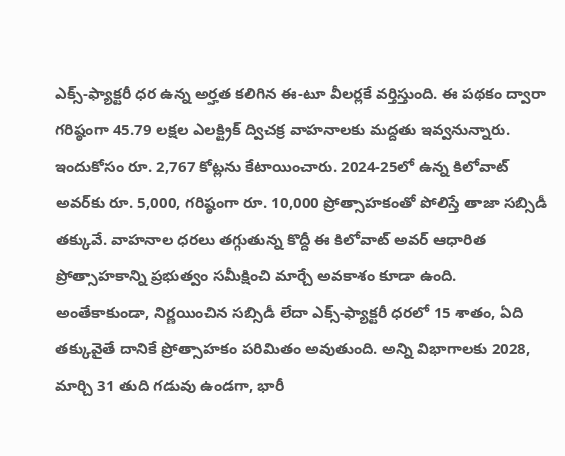ఎక్స్-ఫ్యాక్టరీ ధర ఉన్న అర్హత కలిగిన ఈ-టూ వీలర్లకే వర్తిస్తుంది. ఈ పథకం ద్వారా గరిష్ఠంగా 45.79 లక్షల ఎలక్ట్రిక్ ద్విచక్ర వాహనాలకు మద్దతు ఇవ్వనున్నారు. ఇందుకోసం రూ. 2,767 కోట్లను కేటాయించారు. 2024-25లో ఉన్న కిలోవాట్ అవర్‌కు రూ. 5,000, గరిష్ఠంగా రూ. 10,000 ప్రోత్సాహకంతో పోలిస్తే తాజా సబ్సిడీ తక్కువే. వాహనాల ధరలు తగ్గుతున్న కొద్దీ ఈ కిలోవాట్ అవర్ ఆధారిత ప్రోత్సాహకాన్ని ప్రభుత్వం సమీక్షించి మార్చే అవకాశం కూడా ఉంది. అంతేకాకుండా, నిర్ణయించిన సబ్సిడీ లేదా ఎక్స్-ఫ్యాక్టరీ ధరలో 15 శాతం, ఏది తక్కువైతే దానికే ప్రోత్సాహకం పరిమితం అవుతుంది. అన్ని విభాగాలకు 2028, మార్చి 31 తుది గడువు ఉండగా, భారీ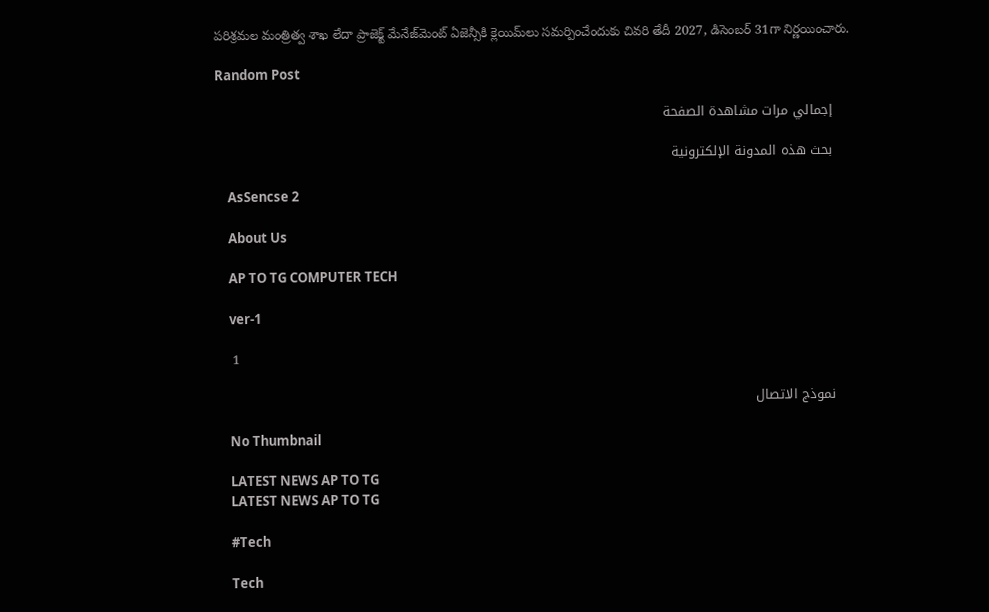పరిశ్రమల మంత్రిత్వ శాఖ లేదా ప్రాజెక్ట్ మేనేజ్‌మెంట్ ఏజెన్సీకి క్లెయిమ్‌లు సమర్పించేందుకు చివరి తేదీ 2027, డిసెంబర్ 31గా నిర్ణయించారు.

Random Post

    إجمالي مرات مشاهدة الصفحة

    بحث هذه المدونة الإلكترونية

    AsSencse 2

    About Us

    AP TO TG COMPUTER TECH

    ver-1

    1

    نموذج الاتصال

    No Thumbnail

    LATEST NEWS AP TO TG
    LATEST NEWS AP TO TG

    #Tech

    Tech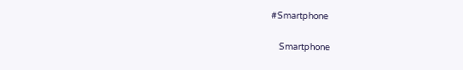#Smartphone

    Smartphone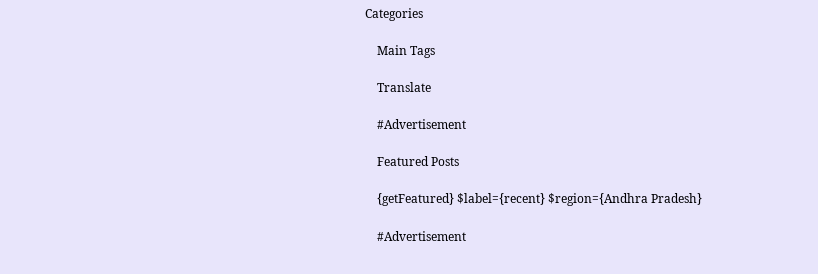Categories

    Main Tags

    Translate

    #Advertisement

    Featured Posts

    {getFeatured} $label={recent} $region={Andhra Pradesh}

    #Advertisement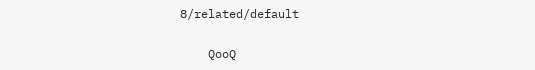8/related/default

    QooQ